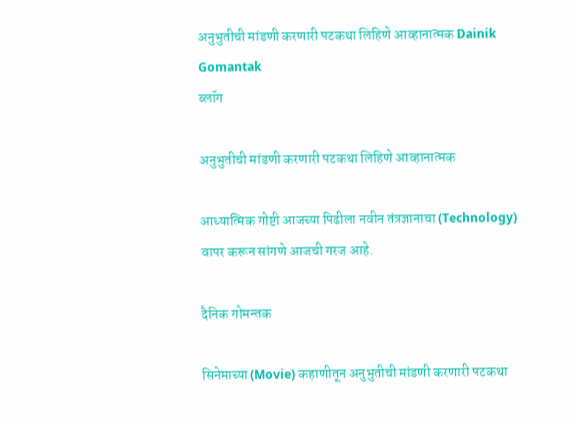अनुभुतीची मांडणी करणारी पटकथा लिहिणे आव्हानात्मक Dainik Gomantak
ब्लॉग

अनुभुतीची मांडणी करणारी पटकथा लिहिणे आव्हानात्मक

आध्यात्मिक गोष्टी आजच्या पिढीला नवीन तंत्रज्ञानाचा (Technology) वापर करून सांगणे आजची गरज आहे.

दैनिक गोमन्तक

सिनेमाच्या (Movie) कहाणीतून अनुभुतीची मांडणी करणारी पटकथा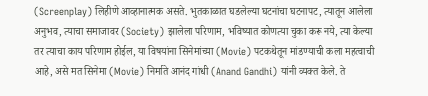(Screenplay) लिहीणे आव्हानात्मक असते. भुतकाळात घडलेल्या घटनांचा घटनापट, त्यातून आलेला अनुभव, त्याचा समाजावर (Society) झालेला परिणाम, भविष्यात कोणत्या चुका करू नये, त्या केल्या तर त्याचा काय परिणाम होईल, या विषयांना सिनेमांच्या (Movie) पटकथेतून मांडण्याची कला महत्वाची आहे, असे मत सिनेमा (Movie) निर्माते आनंद गांधी (Anand Gandhi) यांनी व्यक्त केले. ते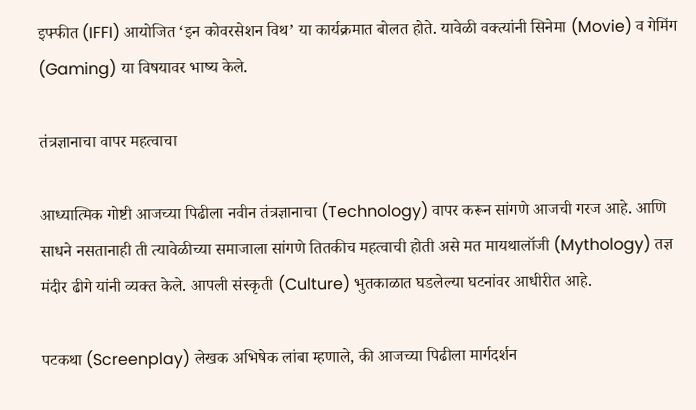इफ्फीत (IFFI) आयोजित ‘इन कोवरसेशन विथ’ या कार्यक्रमात बोलत होते. यावेळी वक्त्यांनी सिनेमा (Movie) व गेमिंग (Gaming) या विषयावर भाष्य केले.

तंत्रज्ञानाचा वापर महत्वाचा

आध्यात्मिक गोष्टी आजच्या पिढीला नवीन तंत्रज्ञानाचा (Technology) वापर करून सांगणे आजची गरज आहे. आणि साधने नसतानाही ती त्यावेळीच्या समाजाला सांगणे तितकीच महत्वाची होती असे मत मायथालॉजी (Mythology) तज्ञ मंदीर ढीगे यांनी व्यक्त केले. आपली संस्कृती (Culture) भुतकाळात घडलेल्या घटनांवर आधीरीत आहे.

पटकथा (Screenplay) लेखक अभिषेक लांबा म्हणाले, की आजच्या पिढीला मार्गदर्शन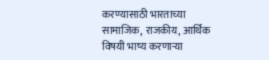करण्यासाठी भारताच्या सामाजिक, राजकीय, आर्थिक विषयी भाष्य करणाऱ्या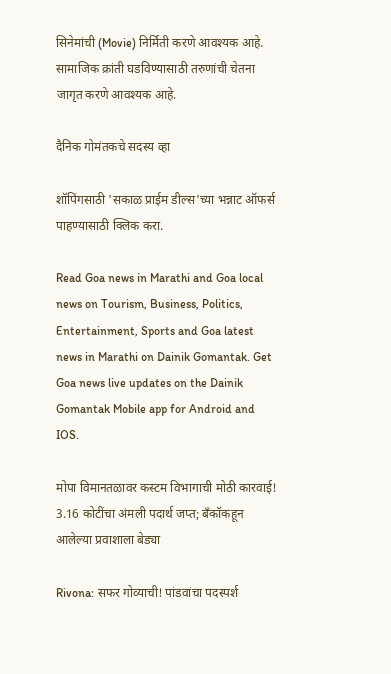सिनेमांची (Movie) निर्मिती करणे आवश्यक आहे. सामाजिक क्रांती घडविण्यासाठी तरुणांची चेतना जागृत करणे आवश्यक आहे.

दैनिक गोमंतकचे सदस्य व्हा

शॉपिंगसाठी 'सकाळ प्राईम डील्स'च्या भन्नाट ऑफर्स पाहण्यासाठी क्लिक करा.

Read Goa news in Marathi and Goa local news on Tourism, Business, Politics, Entertainment, Sports and Goa latest news in Marathi on Dainik Gomantak. Get Goa news live updates on the Dainik Gomantak Mobile app for Android and IOS.

मोपा विमानतळावर कस्टम विभागाची मोठी कारवाई! 3.16 कोटींचा अंमली पदार्थ जप्त; बँकॉकहून आलेल्या प्रवाशाला बेड्या

Rivona: सफर गोव्याची! पांडवांचा पदस्पर्श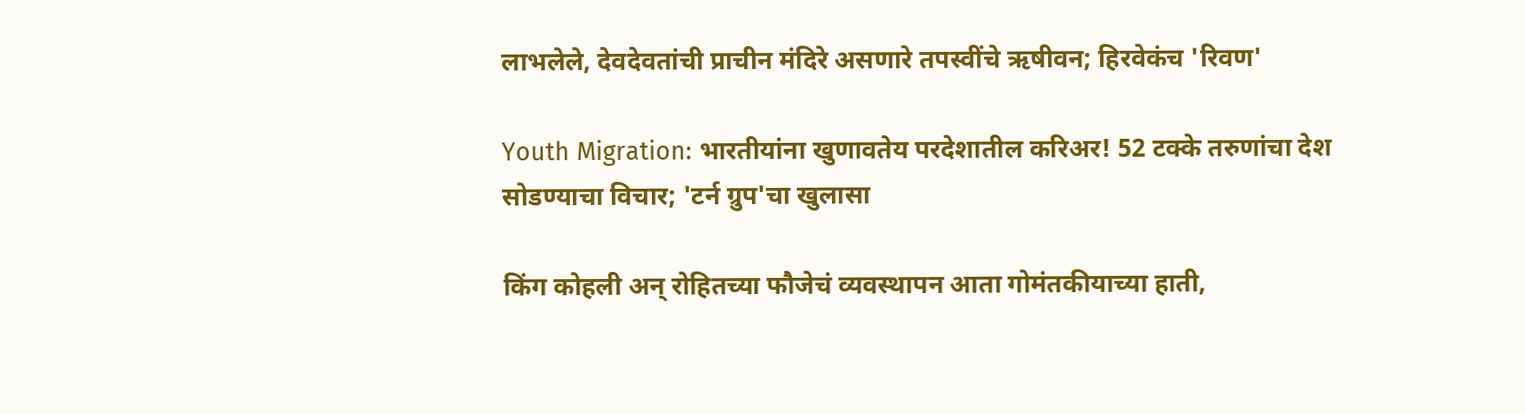लाभलेले, देवदेवतांची प्राचीन मंदिरे असणारे तपस्वींचे ऋषीवन; हिरवेकंच 'रिवण'

Youth Migration: भारतीयांना खुणावतेय परदेशातील करिअर! 52 टक्के तरुणांचा देश सोडण्याचा विचार; 'टर्न ग्रुप'चा खुलासा

किंग कोहली अन् रोहितच्या फौजेचं व्यवस्थापन आता गोमंतकीयाच्या हाती,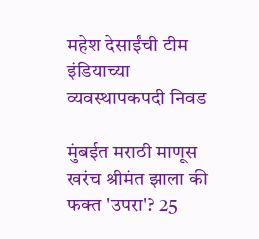महेश देसाईंची टीम इंडियाच्या व्यवस्थापकपदी निवड

मुंबईत मराठी माणूस खरंच श्रीमंत झाला की फक्त 'उपरा'? 25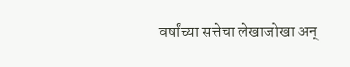वर्षांच्या सत्तेचा लेखाजोखा अन्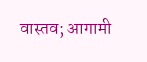वास्तव; आगामी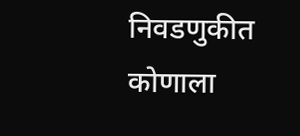निवडणुकीत कोणाला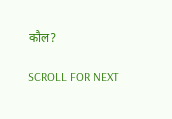कौल?

SCROLL FOR NEXT